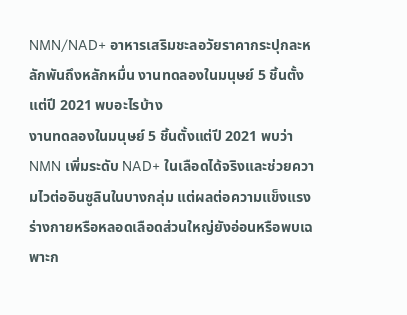NMN/NAD+ อาหารเสริมชะลอวัยราคากระปุกละหลักพันถึงหลักหมื่น งานทดลองในมนุษย์ 5 ชิ้นตั้งแต่ปี 2021 พบอะไรบ้าง
งานทดลองในมนุษย์ 5 ชิ้นตั้งแต่ปี 2021 พบว่า NMN เพิ่มระดับ NAD+ ในเลือดได้จริงและช่วยความไวต่ออินซูลินในบางกลุ่ม แต่ผลต่อความแข็งแรงร่างกายหรือหลอดเลือดส่วนใหญ่ยังอ่อนหรือพบเฉพาะก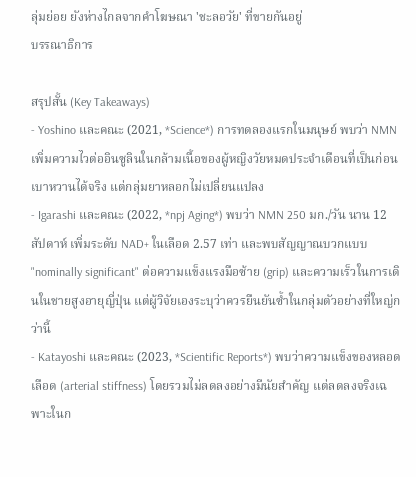ลุ่มย่อย ยังห่างไกลจากคำโฆษณา 'ชะลอวัย' ที่ขายกันอยู่
บรรณาธิการ

สรุปสั้น (Key Takeaways)
- Yoshino และคณะ (2021, *Science*) การทดลองแรกในมนุษย์ พบว่า NMN เพิ่มความไวต่ออินซูลินในกล้ามเนื้อของผู้หญิงวัยหมดประจำเดือนที่เป็นก่อนเบาหวานได้จริง แต่กลุ่มยาหลอกไม่เปลี่ยนแปลง
- Igarashi และคณะ (2022, *npj Aging*) พบว่า NMN 250 มก./วัน นาน 12 สัปดาห์ เพิ่มระดับ NAD+ ในเลือด 2.57 เท่า และพบสัญญาณบวกแบบ "nominally significant" ต่อความแข็งแรงมือซ้าย (grip) และความเร็วในการเดินในชายสูงอายุญี่ปุ่น แต่ผู้วิจัยเองระบุว่าควรยืนยันซ้ำในกลุ่มตัวอย่างที่ใหญ่กว่านี้
- Katayoshi และคณะ (2023, *Scientific Reports*) พบว่าความแข็งของหลอดเลือด (arterial stiffness) โดยรวมไม่ลดลงอย่างมีนัยสำคัญ แต่ลดลงจริงเฉพาะในก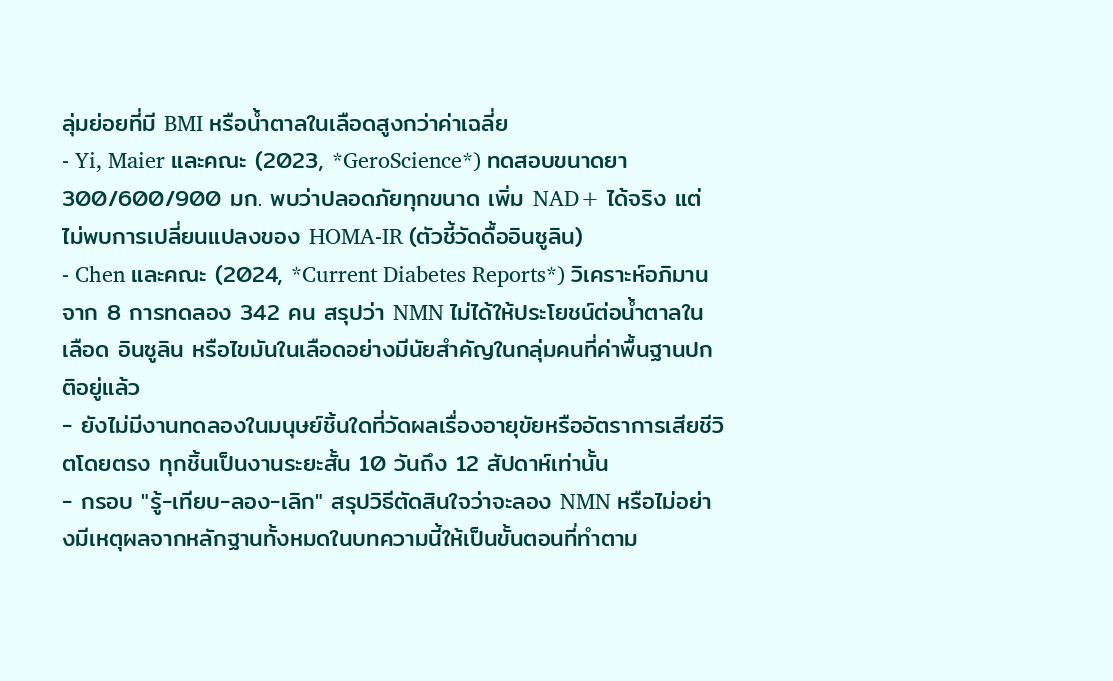ลุ่มย่อยที่มี BMI หรือน้ำตาลในเลือดสูงกว่าค่าเฉลี่ย
- Yi, Maier และคณะ (2023, *GeroScience*) ทดสอบขนาดยา 300/600/900 มก. พบว่าปลอดภัยทุกขนาด เพิ่ม NAD+ ได้จริง แต่ไม่พบการเปลี่ยนแปลงของ HOMA-IR (ตัวชี้วัดดื้ออินซูลิน)
- Chen และคณะ (2024, *Current Diabetes Reports*) วิเคราะห์อภิมานจาก 8 การทดลอง 342 คน สรุปว่า NMN ไม่ได้ให้ประโยชน์ต่อน้ำตาลในเลือด อินซูลิน หรือไขมันในเลือดอย่างมีนัยสำคัญในกลุ่มคนที่ค่าพื้นฐานปกติอยู่แล้ว
- ยังไม่มีงานทดลองในมนุษย์ชิ้นใดที่วัดผลเรื่องอายุขัยหรืออัตราการเสียชีวิตโดยตรง ทุกชิ้นเป็นงานระยะสั้น 10 วันถึง 12 สัปดาห์เท่านั้น
- กรอบ "รู้-เทียบ-ลอง-เลิก" สรุปวิธีตัดสินใจว่าจะลอง NMN หรือไม่อย่างมีเหตุผลจากหลักฐานทั้งหมดในบทความนี้ให้เป็นขั้นตอนที่ทำตาม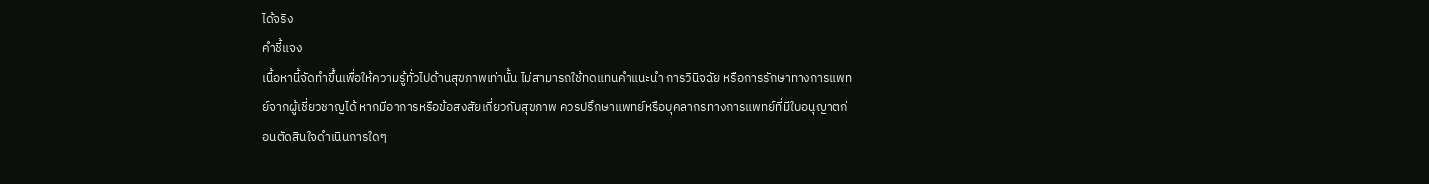ได้จริง
คำชี้แจง
เนื้อหานี้จัดทำขึ้นเพื่อให้ความรู้ทั่วไปด้านสุขภาพเท่านั้น ไม่สามารถใช้ทดแทนคำแนะนำ การวินิจฉัย หรือการรักษาทางการแพทย์จากผู้เชี่ยวชาญได้ หากมีอาการหรือข้อสงสัยเกี่ยวกับสุขภาพ ควรปรึกษาแพทย์หรือบุคลากรทางการแพทย์ที่มีใบอนุญาตก่อนตัดสินใจดำเนินการใดๆ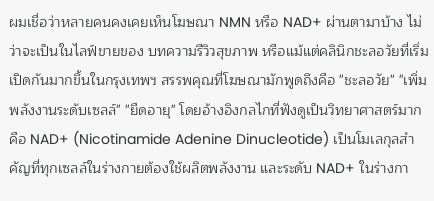ผมเชื่อว่าหลายคนคงเคยเห็นโฆษณา NMN หรือ NAD+ ผ่านตามาบ้าง ไม่ว่าจะเป็นในไลฟ์ขายของ บทความรีวิวสุขภาพ หรือแม้แต่คลินิกชะลอวัยที่เริ่มเปิดกันมากขึ้นในกรุงเทพฯ สรรพคุณที่โฆษณามักพูดถึงคือ "ชะลอวัย" "เพิ่มพลังงานระดับเซลล์" "ยืดอายุ" โดยอ้างอิงกลไกที่ฟังดูเป็นวิทยาศาสตร์มาก คือ NAD+ (Nicotinamide Adenine Dinucleotide) เป็นโมเลกุลสำคัญที่ทุกเซลล์ในร่างกายต้องใช้ผลิตพลังงาน และระดับ NAD+ ในร่างกา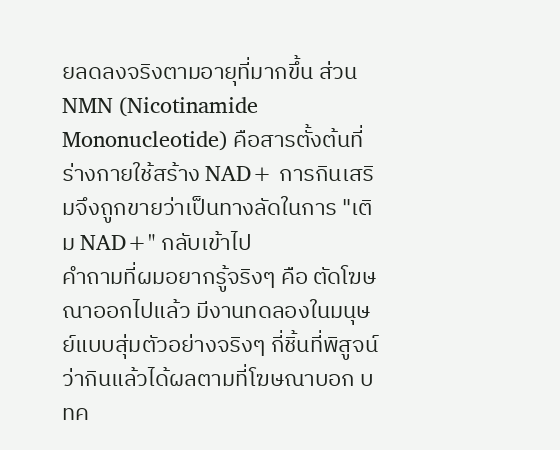ยลดลงจริงตามอายุที่มากขึ้น ส่วน NMN (Nicotinamide Mononucleotide) คือสารตั้งต้นที่ร่างกายใช้สร้าง NAD+ การกินเสริมจึงถูกขายว่าเป็นทางลัดในการ "เติม NAD+" กลับเข้าไป
คำถามที่ผมอยากรู้จริงๆ คือ ตัดโฆษณาออกไปแล้ว มีงานทดลองในมนุษย์แบบสุ่มตัวอย่างจริงๆ กี่ชิ้นที่พิสูจน์ว่ากินแล้วได้ผลตามที่โฆษณาบอก บทค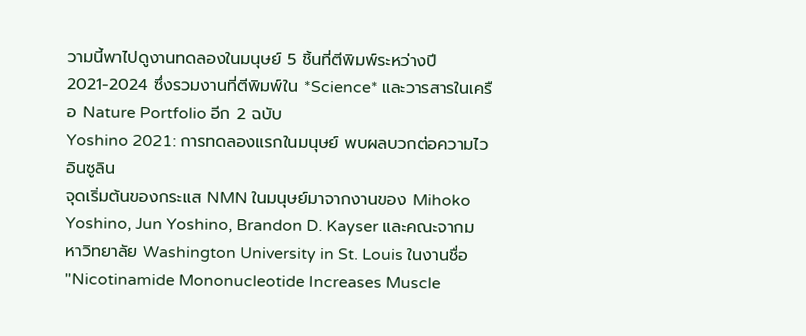วามนี้พาไปดูงานทดลองในมนุษย์ 5 ชิ้นที่ตีพิมพ์ระหว่างปี 2021-2024 ซึ่งรวมงานที่ตีพิมพ์ใน *Science* และวารสารในเครือ Nature Portfolio อีก 2 ฉบับ
Yoshino 2021: การทดลองแรกในมนุษย์ พบผลบวกต่อความไวอินซูลิน
จุดเริ่มต้นของกระแส NMN ในมนุษย์มาจากงานของ Mihoko Yoshino, Jun Yoshino, Brandon D. Kayser และคณะจากมหาวิทยาลัย Washington University in St. Louis ในงานชื่อ "Nicotinamide Mononucleotide Increases Muscle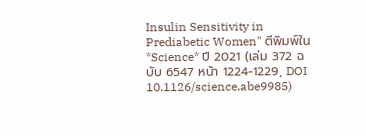Insulin Sensitivity in Prediabetic Women" ตีพิมพ์ใน *Science* ปี 2021 (เล่ม 372 ฉบับ 6547 หน้า 1224-1229, DOI 10.1126/science.abe9985)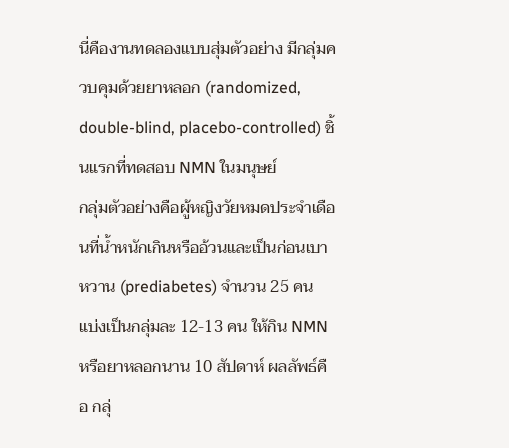นี่คืองานทดลองแบบสุ่มตัวอย่าง มีกลุ่มควบคุมด้วยยาหลอก (randomized, double-blind, placebo-controlled) ชิ้นแรกที่ทดสอบ NMN ในมนุษย์
กลุ่มตัวอย่างคือผู้หญิงวัยหมดประจำเดือนที่น้ำหนักเกินหรืออ้วนและเป็นก่อนเบาหวาน (prediabetes) จำนวน 25 คน แบ่งเป็นกลุ่มละ 12-13 คน ให้กิน NMN หรือยาหลอกนาน 10 สัปดาห์ ผลลัพธ์คือ กลุ่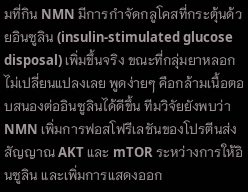มที่กิน NMN มีการกำจัดกลูโคสที่กระตุ้นด้วยอินซูลิน (insulin-stimulated glucose disposal) เพิ่มขึ้นจริง ขณะที่กลุ่มยาหลอกไม่เปลี่ยนแปลงเลย พูดง่ายๆ คือกล้ามเนื้อตอบสนองต่ออินซูลินได้ดีขึ้น ทีมวิจัยยังพบว่า NMN เพิ่มการฟอสโฟรีเลชันของโปรตีนส่งสัญญาณ AKT และ mTOR ระหว่างการให้อินซูลิน และเพิ่มการแสดงออก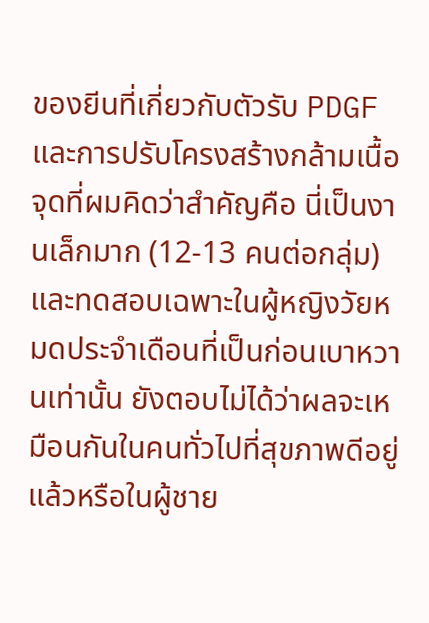ของยีนที่เกี่ยวกับตัวรับ PDGF และการปรับโครงสร้างกล้ามเนื้อ
จุดที่ผมคิดว่าสำคัญคือ นี่เป็นงานเล็กมาก (12-13 คนต่อกลุ่ม) และทดสอบเฉพาะในผู้หญิงวัยหมดประจำเดือนที่เป็นก่อนเบาหวานเท่านั้น ยังตอบไม่ได้ว่าผลจะเหมือนกันในคนทั่วไปที่สุขภาพดีอยู่แล้วหรือในผู้ชาย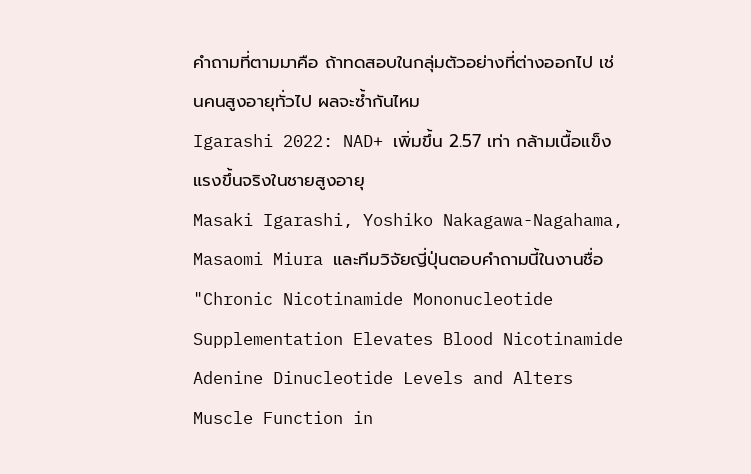คำถามที่ตามมาคือ ถ้าทดสอบในกลุ่มตัวอย่างที่ต่างออกไป เช่นคนสูงอายุทั่วไป ผลจะซ้ำกันไหม
Igarashi 2022: NAD+ เพิ่มขึ้น 2.57 เท่า กล้ามเนื้อแข็งแรงขึ้นจริงในชายสูงอายุ
Masaki Igarashi, Yoshiko Nakagawa-Nagahama, Masaomi Miura และทีมวิจัยญี่ปุ่นตอบคำถามนี้ในงานชื่อ "Chronic Nicotinamide Mononucleotide Supplementation Elevates Blood Nicotinamide Adenine Dinucleotide Levels and Alters Muscle Function in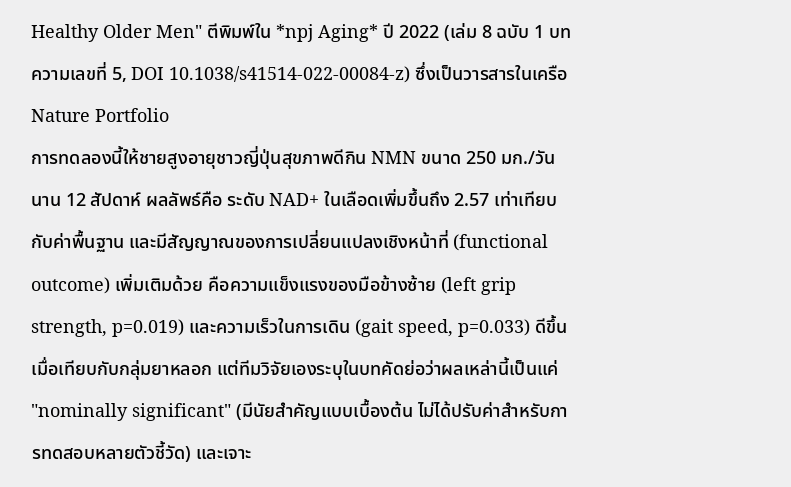Healthy Older Men" ตีพิมพ์ใน *npj Aging* ปี 2022 (เล่ม 8 ฉบับ 1 บทความเลขที่ 5, DOI 10.1038/s41514-022-00084-z) ซึ่งเป็นวารสารในเครือ Nature Portfolio
การทดลองนี้ให้ชายสูงอายุชาวญี่ปุ่นสุขภาพดีกิน NMN ขนาด 250 มก./วัน นาน 12 สัปดาห์ ผลลัพธ์คือ ระดับ NAD+ ในเลือดเพิ่มขึ้นถึง 2.57 เท่าเทียบกับค่าพื้นฐาน และมีสัญญาณของการเปลี่ยนแปลงเชิงหน้าที่ (functional outcome) เพิ่มเติมด้วย คือความแข็งแรงของมือข้างซ้าย (left grip strength, p=0.019) และความเร็วในการเดิน (gait speed, p=0.033) ดีขึ้นเมื่อเทียบกับกลุ่มยาหลอก แต่ทีมวิจัยเองระบุในบทคัดย่อว่าผลเหล่านี้เป็นแค่ "nominally significant" (มีนัยสำคัญแบบเบื้องต้น ไม่ได้ปรับค่าสำหรับการทดสอบหลายตัวชี้วัด) และเจาะ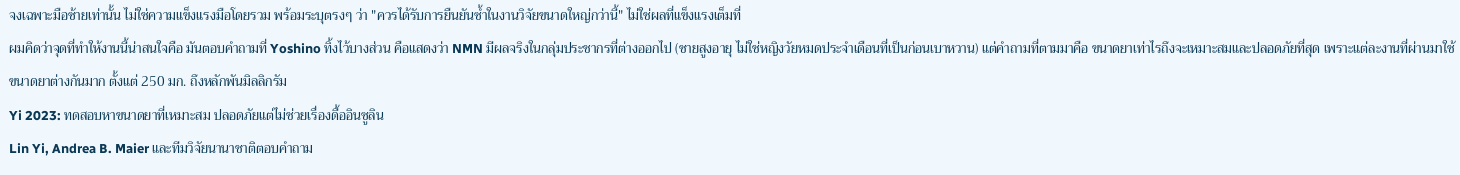จงเฉพาะมือซ้ายเท่านั้น ไม่ใช่ความแข็งแรงมือโดยรวม พร้อมระบุตรงๆ ว่า "ควรได้รับการยืนยันซ้ำในงานวิจัยขนาดใหญ่กว่านี้" ไม่ใช่ผลที่แข็งแรงเต็มที่
ผมคิดว่าจุดที่ทำให้งานนี้น่าสนใจคือ มันตอบคำถามที่ Yoshino ทิ้งไว้บางส่วน คือแสดงว่า NMN มีผลจริงในกลุ่มประชากรที่ต่างออกไป (ชายสูงอายุ ไม่ใช่หญิงวัยหมดประจำเดือนที่เป็นก่อนเบาหวาน) แต่คำถามที่ตามมาคือ ขนาดยาเท่าไรถึงจะเหมาะสมและปลอดภัยที่สุด เพราะแต่ละงานที่ผ่านมาใช้ขนาดยาต่างกันมาก ตั้งแต่ 250 มก. ถึงหลักพันมิลลิกรัม
Yi 2023: ทดสอบหาขนาดยาที่เหมาะสม ปลอดภัยแต่ไม่ช่วยเรื่องดื้ออินซูลิน
Lin Yi, Andrea B. Maier และทีมวิจัยนานาชาติตอบคำถาม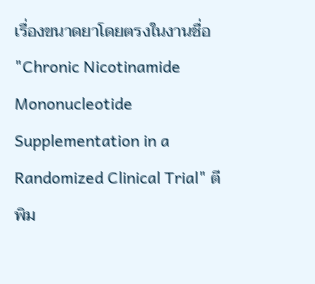เรื่องขนาดยาโดยตรงในงานชื่อ "Chronic Nicotinamide Mononucleotide Supplementation in a Randomized Clinical Trial" ตีพิม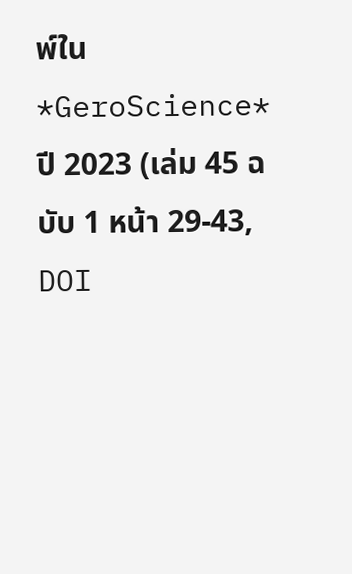พ์ใน *GeroScience* ปี 2023 (เล่ม 45 ฉบับ 1 หน้า 29-43, DOI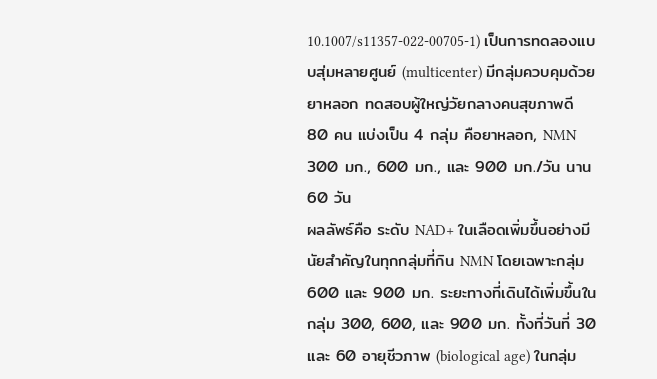10.1007/s11357-022-00705-1) เป็นการทดลองแบบสุ่มหลายศูนย์ (multicenter) มีกลุ่มควบคุมด้วยยาหลอก ทดสอบผู้ใหญ่วัยกลางคนสุขภาพดี 80 คน แบ่งเป็น 4 กลุ่ม คือยาหลอก, NMN 300 มก., 600 มก., และ 900 มก./วัน นาน 60 วัน
ผลลัพธ์คือ ระดับ NAD+ ในเลือดเพิ่มขึ้นอย่างมีนัยสำคัญในทุกกลุ่มที่กิน NMN โดยเฉพาะกลุ่ม 600 และ 900 มก. ระยะทางที่เดินได้เพิ่มขึ้นในกลุ่ม 300, 600, และ 900 มก. ทั้งที่วันที่ 30 และ 60 อายุชีวภาพ (biological age) ในกลุ่ม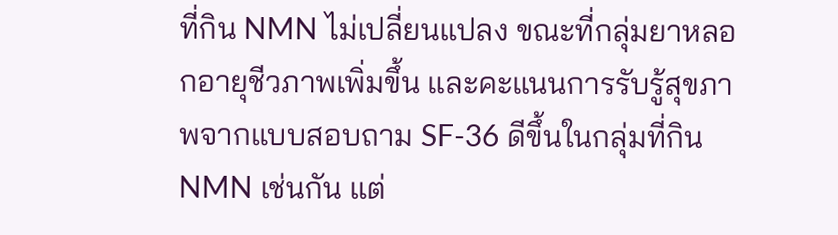ที่กิน NMN ไม่เปลี่ยนแปลง ขณะที่กลุ่มยาหลอกอายุชีวภาพเพิ่มขึ้น และคะแนนการรับรู้สุขภาพจากแบบสอบถาม SF-36 ดีขึ้นในกลุ่มที่กิน NMN เช่นกัน แต่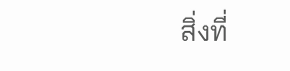สิ่งที่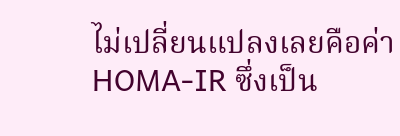ไม่เปลี่ยนแปลงเลยคือค่า HOMA-IR ซึ่งเป็น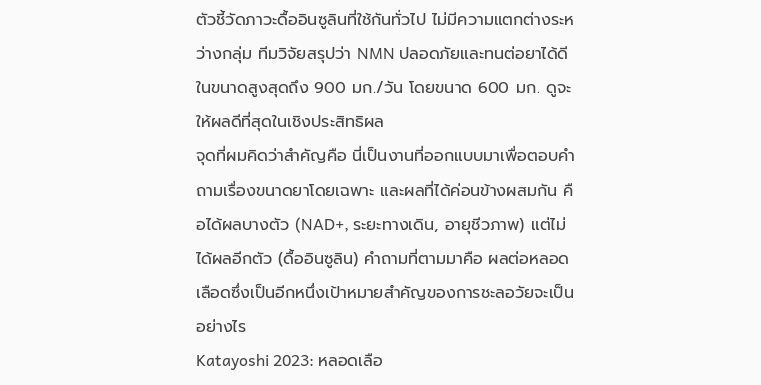ตัวชี้วัดภาวะดื้ออินซูลินที่ใช้กันทั่วไป ไม่มีความแตกต่างระหว่างกลุ่ม ทีมวิจัยสรุปว่า NMN ปลอดภัยและทนต่อยาได้ดีในขนาดสูงสุดถึง 900 มก./วัน โดยขนาด 600 มก. ดูจะให้ผลดีที่สุดในเชิงประสิทธิผล
จุดที่ผมคิดว่าสำคัญคือ นี่เป็นงานที่ออกแบบมาเพื่อตอบคำถามเรื่องขนาดยาโดยเฉพาะ และผลที่ได้ค่อนข้างผสมกัน คือได้ผลบางตัว (NAD+, ระยะทางเดิน, อายุชีวภาพ) แต่ไม่ได้ผลอีกตัว (ดื้ออินซูลิน) คำถามที่ตามมาคือ ผลต่อหลอดเลือดซึ่งเป็นอีกหนึ่งเป้าหมายสำคัญของการชะลอวัยจะเป็นอย่างไร
Katayoshi 2023: หลอดเลือ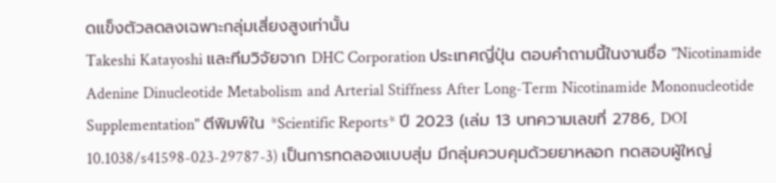ดแข็งตัวลดลงเฉพาะกลุ่มเสี่ยงสูงเท่านั้น
Takeshi Katayoshi และทีมวิจัยจาก DHC Corporation ประเทศญี่ปุ่น ตอบคำถามนี้ในงานชื่อ "Nicotinamide Adenine Dinucleotide Metabolism and Arterial Stiffness After Long-Term Nicotinamide Mononucleotide Supplementation" ตีพิมพ์ใน *Scientific Reports* ปี 2023 (เล่ม 13 บทความเลขที่ 2786, DOI 10.1038/s41598-023-29787-3) เป็นการทดลองแบบสุ่ม มีกลุ่มควบคุมด้วยยาหลอก ทดสอบผู้ใหญ่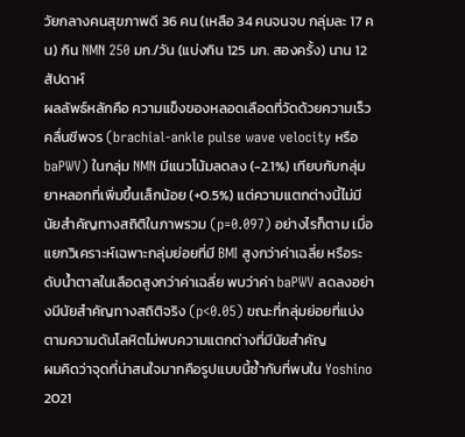วัยกลางคนสุขภาพดี 36 คน (เหลือ 34 คนจนจบ กลุ่มละ 17 คน) กิน NMN 250 มก./วัน (แบ่งกิน 125 มก. สองครั้ง) นาน 12 สัปดาห์
ผลลัพธ์หลักคือ ความแข็งของหลอดเลือดที่วัดด้วยความเร็วคลื่นชีพจร (brachial-ankle pulse wave velocity หรือ baPWV) ในกลุ่ม NMN มีแนวโน้มลดลง (-2.1%) เทียบกับกลุ่มยาหลอกที่เพิ่มขึ้นเล็กน้อย (+0.5%) แต่ความแตกต่างนี้ไม่มีนัยสำคัญทางสถิติในภาพรวม (p=0.097) อย่างไรก็ตาม เมื่อแยกวิเคราะห์เฉพาะกลุ่มย่อยที่มี BMI สูงกว่าค่าเฉลี่ย หรือระดับน้ำตาลในเลือดสูงกว่าค่าเฉลี่ย พบว่าค่า baPWV ลดลงอย่างมีนัยสำคัญทางสถิติจริง (p<0.05) ขณะที่กลุ่มย่อยที่แบ่งตามความดันโลหิตไม่พบความแตกต่างที่มีนัยสำคัญ
ผมคิดว่าจุดที่น่าสนใจมากคือรูปแบบนี้ซ้ำกับที่พบใน Yoshino 2021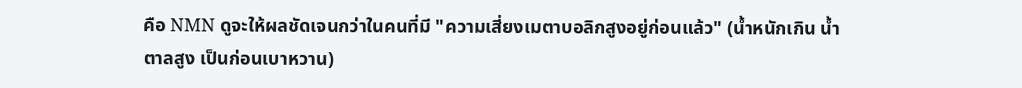คือ NMN ดูจะให้ผลชัดเจนกว่าในคนที่มี "ความเสี่ยงเมตาบอลิกสูงอยู่ก่อนแล้ว" (น้ำหนักเกิน น้ำตาลสูง เป็นก่อนเบาหวาน)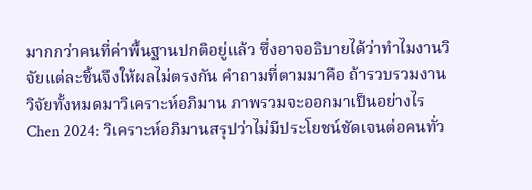มากกว่าคนที่ค่าพื้นฐานปกติอยู่แล้ว ซึ่งอาจอธิบายได้ว่าทำไมงานวิจัยแต่ละชิ้นจึงให้ผลไม่ตรงกัน คำถามที่ตามมาคือ ถ้ารวบรวมงานวิจัยทั้งหมดมาวิเคราะห์อภิมาน ภาพรวมจะออกมาเป็นอย่างไร
Chen 2024: วิเคราะห์อภิมานสรุปว่าไม่มีประโยชน์ชัดเจนต่อคนทั่ว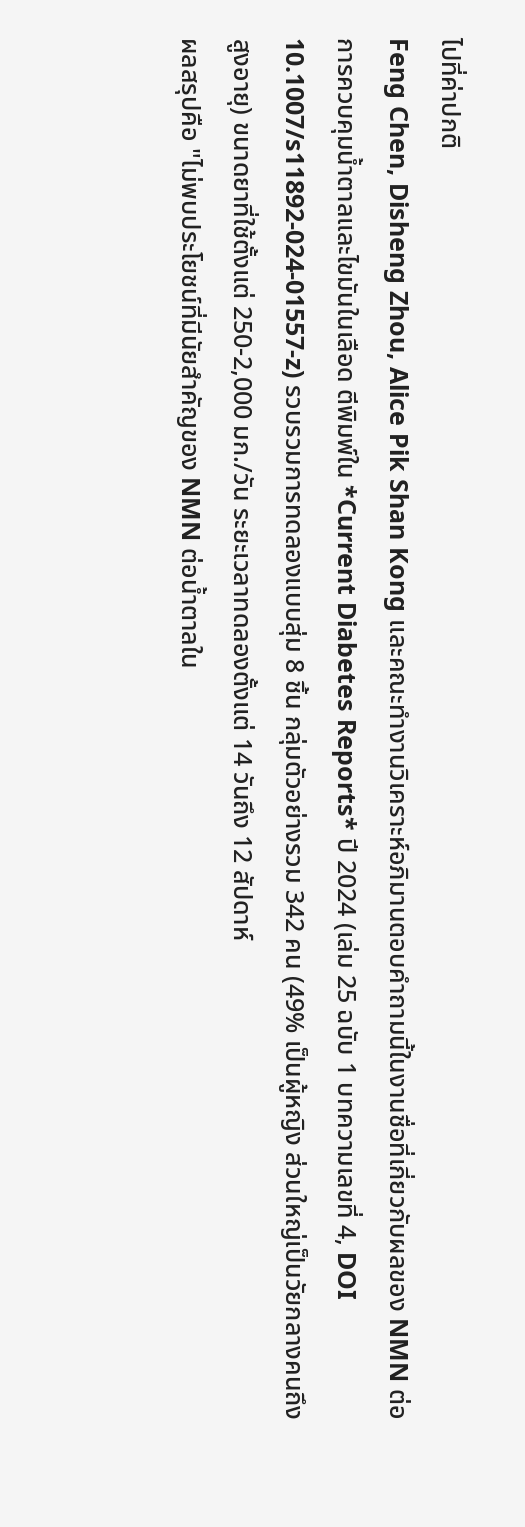ไปที่ค่าปกติ
Feng Chen, Disheng Zhou, Alice Pik Shan Kong และคณะทำงานวิเคราะห์อภิมานตอบคำถามนี้ในงานชื่อที่เกี่ยวกับผลของ NMN ต่อการควบคุมน้ำตาลและไขมันในเลือด ตีพิมพ์ใน *Current Diabetes Reports* ปี 2024 (เล่ม 25 ฉบับ 1 บทความเลขที่ 4, DOI 10.1007/s11892-024-01557-z) รวบรวมการทดลองแบบสุ่ม 8 ชิ้น กลุ่มตัวอย่างรวม 342 คน (49% เป็นผู้หญิง ส่วนใหญ่เป็นวัยกลางคนถึงสูงอายุ) ขนาดยาที่ใช้ตั้งแต่ 250-2,000 มก./วัน ระยะเวลาทดลองตั้งแต่ 14 วันถึง 12 สัปดาห์
ผลสรุปคือ "ไม่พบประโยชน์ที่มีนัยสำคัญของ NMN ต่อน้ำตาลใน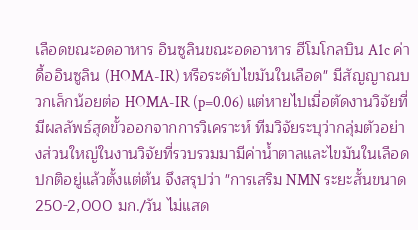เลือดขณะอดอาหาร อินซูลินขณะอดอาหาร ฮีโมโกลบิน A1c ค่าดื้ออินซูลิน (HOMA-IR) หรือระดับไขมันในเลือด" มีสัญญาณบวกเล็กน้อยต่อ HOMA-IR (p=0.06) แต่หายไปเมื่อตัดงานวิจัยที่มีผลลัพธ์สุดขั้วออกจากการวิเคราะห์ ทีมวิจัยระบุว่ากลุ่มตัวอย่างส่วนใหญ่ในงานวิจัยที่รวบรวมมามีค่าน้ำตาลและไขมันในเลือดปกติอยู่แล้วตั้งแต่ต้น จึงสรุปว่า "การเสริม NMN ระยะสั้นขนาด 250-2,000 มก./วัน ไม่แสด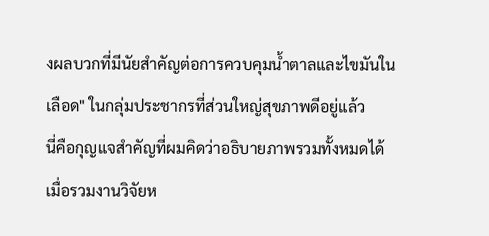งผลบวกที่มีนัยสำคัญต่อการควบคุมน้ำตาลและไขมันในเลือด" ในกลุ่มประชากรที่ส่วนใหญ่สุขภาพดีอยู่แล้ว
นี่คือกุญแจสำคัญที่ผมคิดว่าอธิบายภาพรวมทั้งหมดได้ เมื่อรวมงานวิจัยห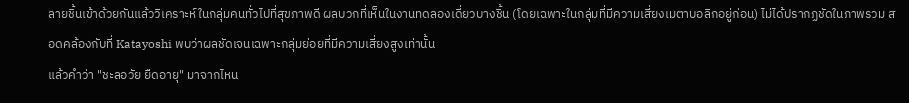ลายชิ้นเข้าด้วยกันแล้ววิเคราะห์ในกลุ่มคนทั่วไปที่สุขภาพดี ผลบวกที่เห็นในงานทดลองเดี่ยวบางชิ้น (โดยเฉพาะในกลุ่มที่มีความเสี่ยงเมตาบอลิกอยู่ก่อน) ไม่ได้ปรากฏชัดในภาพรวม สอดคล้องกับที่ Katayoshi พบว่าผลชัดเจนเฉพาะกลุ่มย่อยที่มีความเสี่ยงสูงเท่านั้น
แล้วคำว่า "ชะลอวัย ยืดอายุ" มาจากไหน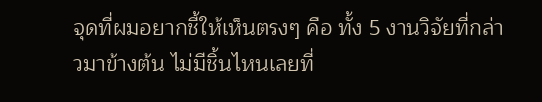จุดที่ผมอยากชี้ให้เห็นตรงๆ คือ ทั้ง 5 งานวิจัยที่กล่าวมาข้างต้น ไม่มีชิ้นไหนเลยที่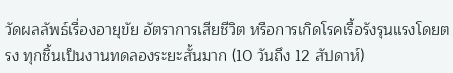วัดผลลัพธ์เรื่องอายุขัย อัตราการเสียชีวิต หรือการเกิดโรคเรื้อรังรุนแรงโดยตรง ทุกชิ้นเป็นงานทดลองระยะสั้นมาก (10 วันถึง 12 สัปดาห์)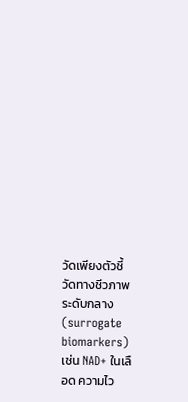วัดเพียงตัวชี้วัดทางชีวภาพระดับกลาง (surrogate biomarkers) เช่น NAD+ ในเลือด ความไว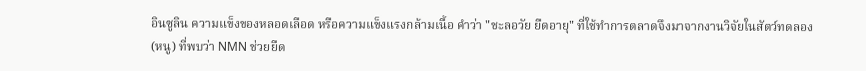อินซูลิน ความแข็งของหลอดเลือด หรือความแข็งแรงกล้ามเนื้อ คำว่า "ชะลอวัย ยืดอายุ" ที่ใช้ทำการตลาดจึงมาจากงานวิจัยในสัตว์ทดลอง (หนู) ที่พบว่า NMN ช่วยยืด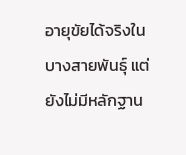อายุขัยได้จริงในบางสายพันธุ์ แต่ยังไม่มีหลักฐาน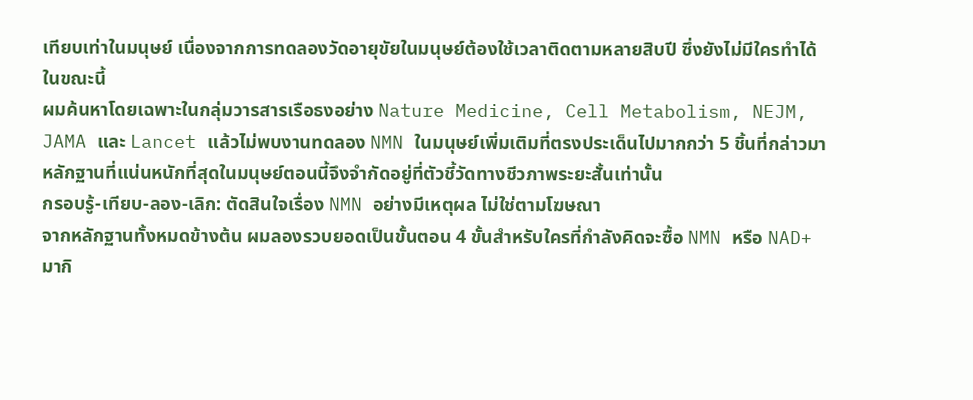เทียบเท่าในมนุษย์ เนื่องจากการทดลองวัดอายุขัยในมนุษย์ต้องใช้เวลาติดตามหลายสิบปี ซึ่งยังไม่มีใครทำได้ในขณะนี้
ผมค้นหาโดยเฉพาะในกลุ่มวารสารเรือธงอย่าง Nature Medicine, Cell Metabolism, NEJM, JAMA และ Lancet แล้วไม่พบงานทดลอง NMN ในมนุษย์เพิ่มเติมที่ตรงประเด็นไปมากกว่า 5 ชิ้นที่กล่าวมา หลักฐานที่แน่นหนักที่สุดในมนุษย์ตอนนี้จึงจำกัดอยู่ที่ตัวชี้วัดทางชีวภาพระยะสั้นเท่านั้น
กรอบรู้-เทียบ-ลอง-เลิก: ตัดสินใจเรื่อง NMN อย่างมีเหตุผล ไม่ใช่ตามโฆษณา
จากหลักฐานทั้งหมดข้างต้น ผมลองรวบยอดเป็นขั้นตอน 4 ขั้นสำหรับใครที่กำลังคิดจะซื้อ NMN หรือ NAD+ มากิ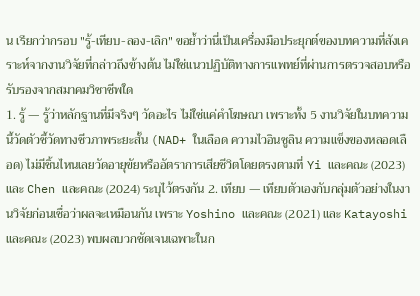น เรียกว่ากรอบ "รู้-เทียบ-ลอง-เลิก" ขอย้ำว่านี่เป็นเครื่องมือประยุกต์ของบทความที่สังเคราะห์จากงานวิจัยที่กล่าวถึงข้างต้น ไม่ใช่แนวปฏิบัติทางการแพทย์ที่ผ่านการตรวจสอบหรือรับรองจากสมาคมวิชาชีพใด
1. รู้ — รู้ว่าหลักฐานที่มีจริงๆ วัดอะไร ไม่ใช่แค่คำโฆษณา เพราะทั้ง 5 งานวิจัยในบทความนี้วัดตัวชี้วัดทางชีวภาพระยะสั้น (NAD+ ในเลือด ความไวอินซูลิน ความแข็งของหลอดเลือด) ไม่มีชิ้นไหนเลยวัดอายุขัยหรืออัตราการเสียชีวิตโดยตรงตามที่ Yi และคณะ (2023) และ Chen และคณะ (2024) ระบุไว้ตรงกัน 2. เทียบ — เทียบตัวเองกับกลุ่มตัวอย่างในงานวิจัยก่อนเชื่อว่าผลจะเหมือนกัน เพราะ Yoshino และคณะ (2021) และ Katayoshi และคณะ (2023) พบผลบวกชัดเจนเฉพาะในก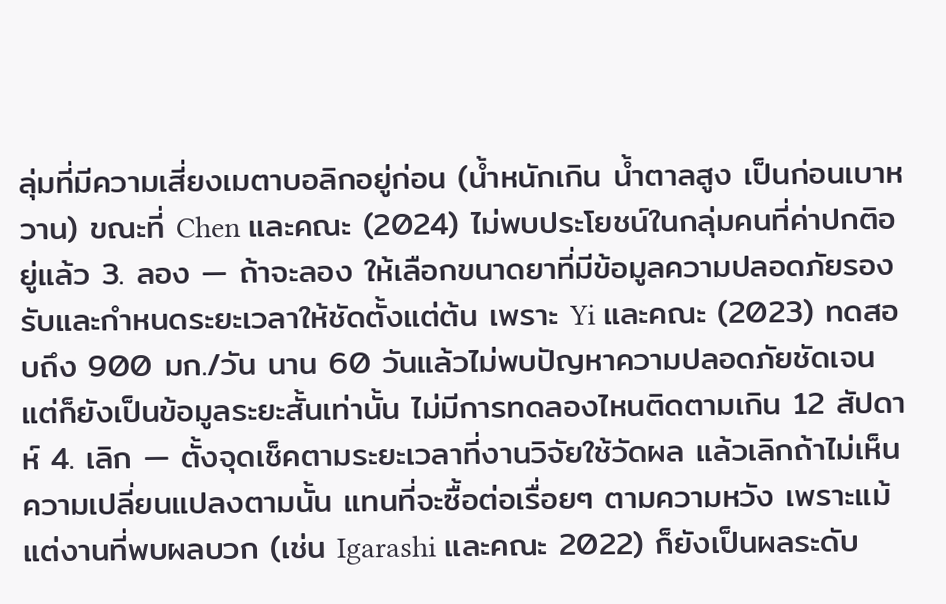ลุ่มที่มีความเสี่ยงเมตาบอลิกอยู่ก่อน (น้ำหนักเกิน น้ำตาลสูง เป็นก่อนเบาหวาน) ขณะที่ Chen และคณะ (2024) ไม่พบประโยชน์ในกลุ่มคนที่ค่าปกติอยู่แล้ว 3. ลอง — ถ้าจะลอง ให้เลือกขนาดยาที่มีข้อมูลความปลอดภัยรองรับและกำหนดระยะเวลาให้ชัดตั้งแต่ต้น เพราะ Yi และคณะ (2023) ทดสอบถึง 900 มก./วัน นาน 60 วันแล้วไม่พบปัญหาความปลอดภัยชัดเจน แต่ก็ยังเป็นข้อมูลระยะสั้นเท่านั้น ไม่มีการทดลองไหนติดตามเกิน 12 สัปดาห์ 4. เลิก — ตั้งจุดเช็คตามระยะเวลาที่งานวิจัยใช้วัดผล แล้วเลิกถ้าไม่เห็นความเปลี่ยนแปลงตามนั้น แทนที่จะซื้อต่อเรื่อยๆ ตามความหวัง เพราะแม้แต่งานที่พบผลบวก (เช่น Igarashi และคณะ 2022) ก็ยังเป็นผลระดับ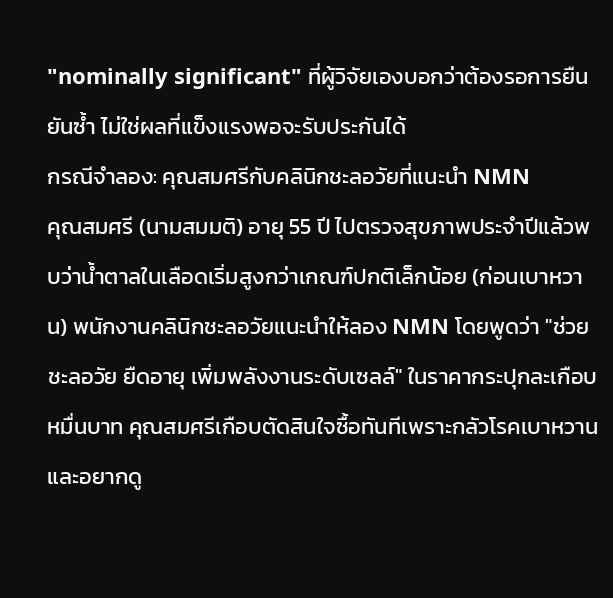"nominally significant" ที่ผู้วิจัยเองบอกว่าต้องรอการยืนยันซ้ำ ไม่ใช่ผลที่แข็งแรงพอจะรับประกันได้
กรณีจำลอง: คุณสมศรีกับคลินิกชะลอวัยที่แนะนำ NMN
คุณสมศรี (นามสมมติ) อายุ 55 ปี ไปตรวจสุขภาพประจำปีแล้วพบว่าน้ำตาลในเลือดเริ่มสูงกว่าเกณฑ์ปกติเล็กน้อย (ก่อนเบาหวาน) พนักงานคลินิกชะลอวัยแนะนำให้ลอง NMN โดยพูดว่า "ช่วยชะลอวัย ยืดอายุ เพิ่มพลังงานระดับเซลล์" ในราคากระปุกละเกือบหมื่นบาท คุณสมศรีเกือบตัดสินใจซื้อทันทีเพราะกลัวโรคเบาหวานและอยากดู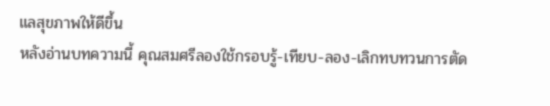แลสุขภาพให้ดีขึ้น
หลังอ่านบทความนี้ คุณสมศรีลองใช้กรอบรู้-เทียบ-ลอง-เลิกทบทวนการตัด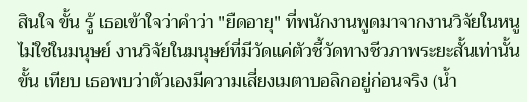สินใจ ขั้น รู้ เธอเข้าใจว่าคำว่า "ยืดอายุ" ที่พนักงานพูดมาจากงานวิจัยในหนู ไม่ใช่ในมนุษย์ งานวิจัยในมนุษย์ที่มีวัดแค่ตัวชี้วัดทางชีวภาพระยะสั้นเท่านั้น ขั้น เทียบ เธอพบว่าตัวเองมีความเสี่ยงเมตาบอลิกอยู่ก่อนจริง (น้ำ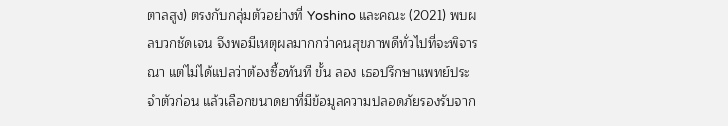ตาลสูง) ตรงกับกลุ่มตัวอย่างที่ Yoshino และคณะ (2021) พบผลบวกชัดเจน จึงพอมีเหตุผลมากกว่าคนสุขภาพดีทั่วไปที่จะพิจารณา แต่ไม่ได้แปลว่าต้องซื้อทันที ขั้น ลอง เธอปรึกษาแพทย์ประจำตัวก่อน แล้วเลือกขนาดยาที่มีข้อมูลความปลอดภัยรองรับจาก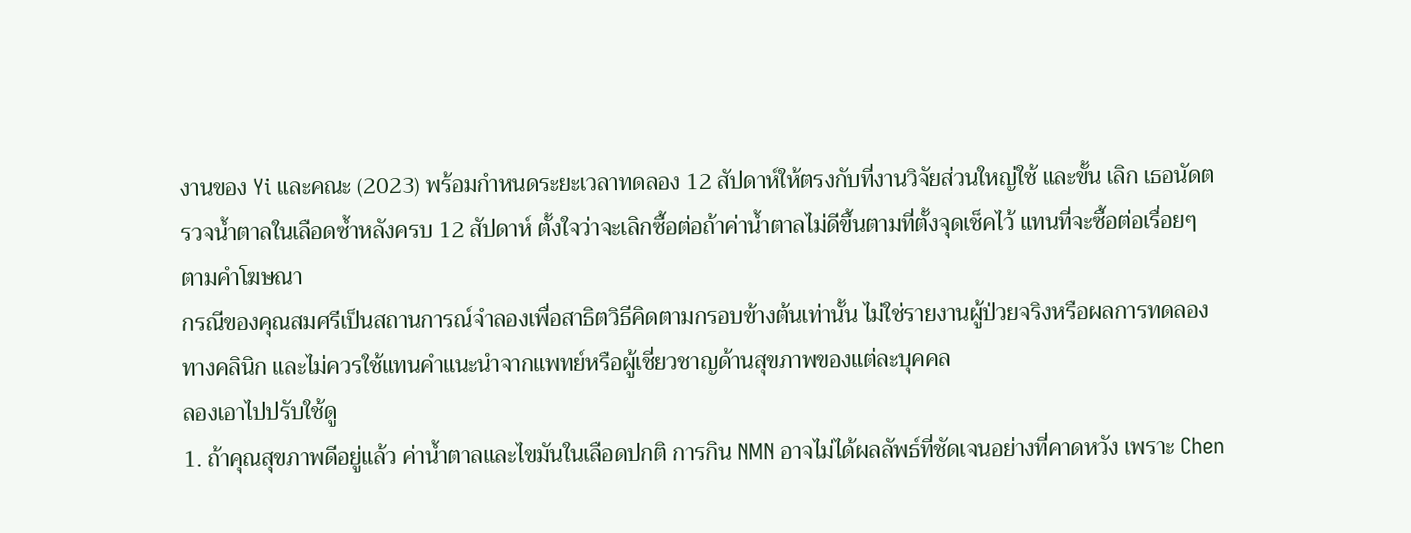งานของ Yi และคณะ (2023) พร้อมกำหนดระยะเวลาทดลอง 12 สัปดาห์ให้ตรงกับที่งานวิจัยส่วนใหญ่ใช้ และขั้น เลิก เธอนัดตรวจน้ำตาลในเลือดซ้ำหลังครบ 12 สัปดาห์ ตั้งใจว่าจะเลิกซื้อต่อถ้าค่าน้ำตาลไม่ดีขึ้นตามที่ตั้งจุดเช็คไว้ แทนที่จะซื้อต่อเรื่อยๆ ตามคำโฆษณา
กรณีของคุณสมศรีเป็นสถานการณ์จำลองเพื่อสาธิตวิธีคิดตามกรอบข้างต้นเท่านั้น ไม่ใช่รายงานผู้ป่วยจริงหรือผลการทดลองทางคลินิก และไม่ควรใช้แทนคำแนะนำจากแพทย์หรือผู้เชี่ยวชาญด้านสุขภาพของแต่ละบุคคล
ลองเอาไปปรับใช้ดู
1. ถ้าคุณสุขภาพดีอยู่แล้ว ค่าน้ำตาลและไขมันในเลือดปกติ การกิน NMN อาจไม่ได้ผลลัพธ์ที่ชัดเจนอย่างที่คาดหวัง เพราะ Chen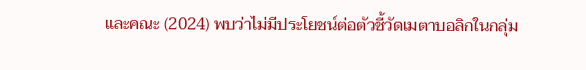และคณะ (2024) พบว่าไม่มีประโยชน์ต่อตัวชี้วัดเมตาบอลิกในกลุ่ม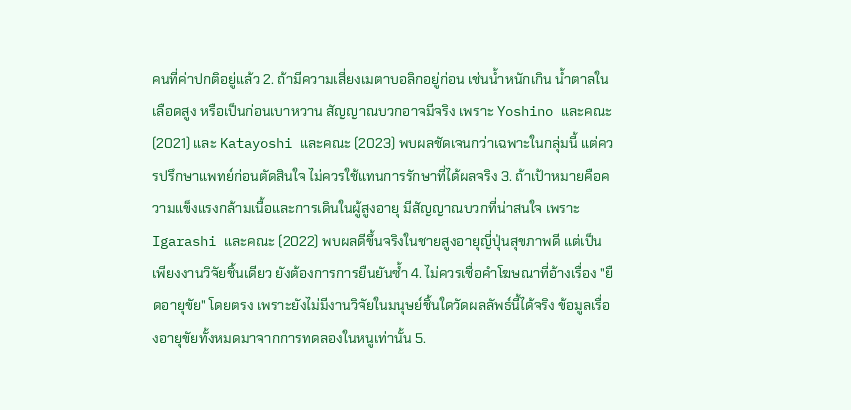คนที่ค่าปกติอยู่แล้ว 2. ถ้ามีความเสี่ยงเมตาบอลิกอยู่ก่อน เช่นน้ำหนักเกิน น้ำตาลในเลือดสูง หรือเป็นก่อนเบาหวาน สัญญาณบวกอาจมีจริง เพราะ Yoshino และคณะ (2021) และ Katayoshi และคณะ (2023) พบผลชัดเจนกว่าเฉพาะในกลุ่มนี้ แต่ควรปรึกษาแพทย์ก่อนตัดสินใจ ไม่ควรใช้แทนการรักษาที่ได้ผลจริง 3. ถ้าเป้าหมายคือความแข็งแรงกล้ามเนื้อและการเดินในผู้สูงอายุ มีสัญญาณบวกที่น่าสนใจ เพราะ Igarashi และคณะ (2022) พบผลดีขึ้นจริงในชายสูงอายุญี่ปุ่นสุขภาพดี แต่เป็นเพียงงานวิจัยชิ้นเดียว ยังต้องการการยืนยันซ้ำ 4. ไม่ควรเชื่อคำโฆษณาที่อ้างเรื่อง "ยืดอายุขัย" โดยตรง เพราะยังไม่มีงานวิจัยในมนุษย์ชิ้นใดวัดผลลัพธ์นี้ได้จริง ข้อมูลเรื่องอายุขัยทั้งหมดมาจากการทดลองในหนูเท่านั้น 5.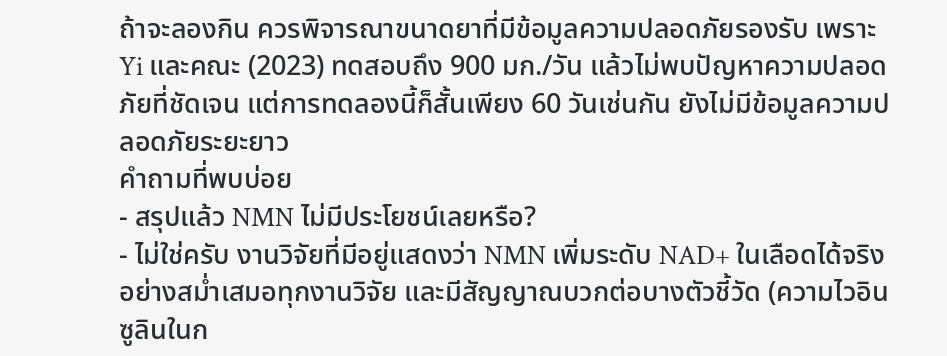ถ้าจะลองกิน ควรพิจารณาขนาดยาที่มีข้อมูลความปลอดภัยรองรับ เพราะ Yi และคณะ (2023) ทดสอบถึง 900 มก./วัน แล้วไม่พบปัญหาความปลอดภัยที่ชัดเจน แต่การทดลองนี้ก็สั้นเพียง 60 วันเช่นกัน ยังไม่มีข้อมูลความปลอดภัยระยะยาว
คำถามที่พบบ่อย
- สรุปแล้ว NMN ไม่มีประโยชน์เลยหรือ?
- ไม่ใช่ครับ งานวิจัยที่มีอยู่แสดงว่า NMN เพิ่มระดับ NAD+ ในเลือดได้จริงอย่างสม่ำเสมอทุกงานวิจัย และมีสัญญาณบวกต่อบางตัวชี้วัด (ความไวอินซูลินในก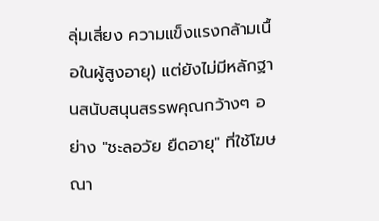ลุ่มเสี่ยง ความแข็งแรงกล้ามเนื้อในผู้สูงอายุ) แต่ยังไม่มีหลักฐานสนับสนุนสรรพคุณกว้างๆ อย่าง "ชะลอวัย ยืดอายุ" ที่ใช้โฆษณา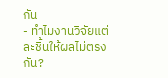กัน
- ทำไมงานวิจัยแต่ละชิ้นให้ผลไม่ตรงกัน?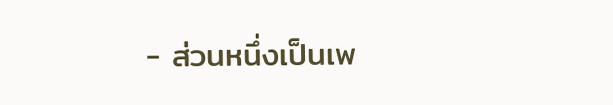- ส่วนหนึ่งเป็นเพ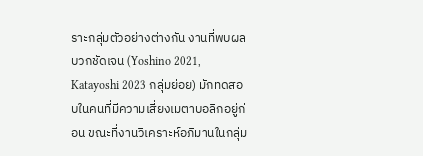ราะกลุ่มตัวอย่างต่างกัน งานที่พบผลบวกชัดเจน (Yoshino 2021, Katayoshi 2023 กลุ่มย่อย) มักทดสอบในคนที่มีความเสี่ยงเมตาบอลิกอยู่ก่อน ขณะที่งานวิเคราะห์อภิมานในกลุ่ม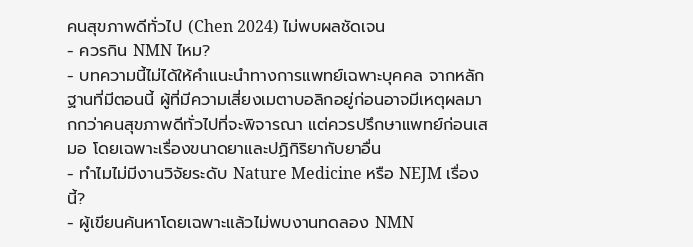คนสุขภาพดีทั่วไป (Chen 2024) ไม่พบผลชัดเจน
- ควรกิน NMN ไหม?
- บทความนี้ไม่ได้ให้คำแนะนำทางการแพทย์เฉพาะบุคคล จากหลักฐานที่มีตอนนี้ ผู้ที่มีความเสี่ยงเมตาบอลิกอยู่ก่อนอาจมีเหตุผลมากกว่าคนสุขภาพดีทั่วไปที่จะพิจารณา แต่ควรปรึกษาแพทย์ก่อนเสมอ โดยเฉพาะเรื่องขนาดยาและปฏิกิริยากับยาอื่น
- ทำไมไม่มีงานวิจัยระดับ Nature Medicine หรือ NEJM เรื่องนี้?
- ผู้เขียนค้นหาโดยเฉพาะแล้วไม่พบงานทดลอง NMN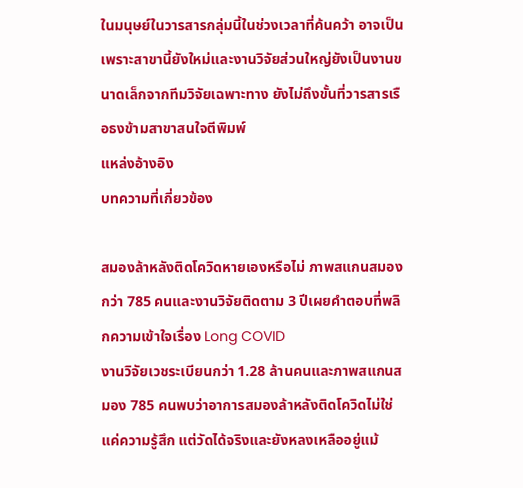ในมนุษย์ในวารสารกลุ่มนี้ในช่วงเวลาที่ค้นคว้า อาจเป็นเพราะสาขานี้ยังใหม่และงานวิจัยส่วนใหญ่ยังเป็นงานขนาดเล็กจากทีมวิจัยเฉพาะทาง ยังไม่ถึงขั้นที่วารสารเรือธงข้ามสาขาสนใจตีพิมพ์
แหล่งอ้างอิง
บทความที่เกี่ยวข้อง

สมองล้าหลังติดโควิดหายเองหรือไม่ ภาพสแกนสมองกว่า 785 คนและงานวิจัยติดตาม 3 ปีเผยคำตอบที่พลิกความเข้าใจเรื่อง Long COVID
งานวิจัยเวชระเบียนกว่า 1.28 ล้านคนและภาพสแกนสมอง 785 คนพบว่าอาการสมองล้าหลังติดโควิดไม่ใช่แค่ความรู้สึก แต่วัดได้จริงและยังหลงเหลืออยู่แม้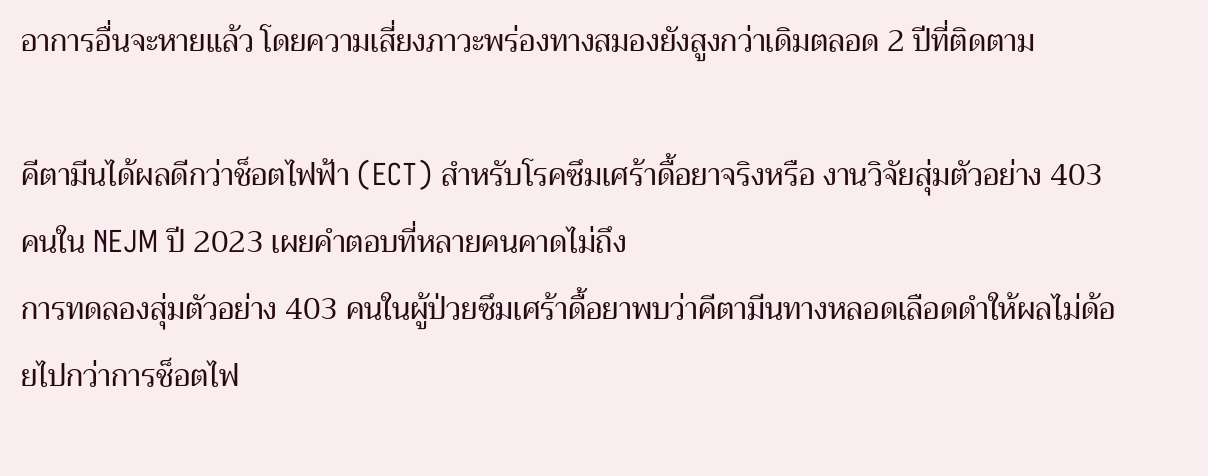อาการอื่นจะหายแล้ว โดยความเสี่ยงภาวะพร่องทางสมองยังสูงกว่าเดิมตลอด 2 ปีที่ติดตาม

คีตามีนได้ผลดีกว่าช็อตไฟฟ้า (ECT) สำหรับโรคซึมเศร้าดื้อยาจริงหรือ งานวิจัยสุ่มตัวอย่าง 403 คนใน NEJM ปี 2023 เผยคำตอบที่หลายคนคาดไม่ถึง
การทดลองสุ่มตัวอย่าง 403 คนในผู้ป่วยซึมเศร้าดื้อยาพบว่าคีตามีนทางหลอดเลือดดำให้ผลไม่ด้อยไปกว่าการช็อตไฟ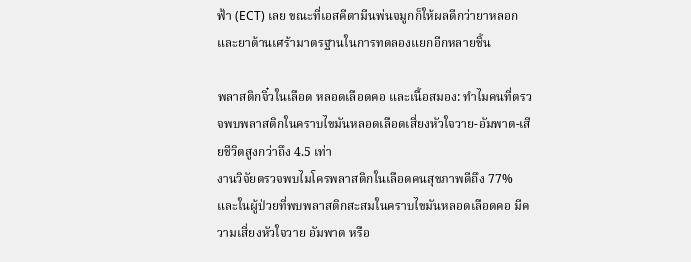ฟ้า (ECT) เลย ขณะที่เอสคีตามีนพ่นจมูกก็ให้ผลดีกว่ายาหลอกและยาต้านเศร้ามาตรฐานในการทดลองแยกอีกหลายชิ้น

พลาสติกจิ๋วในเลือด หลอดเลือดคอ และเนื้อสมอง: ทำไมคนที่ตรวจพบพลาสติกในคราบไขมันหลอดเลือดเสี่ยงหัวใจวาย-อัมพาต-เสียชีวิตสูงกว่าถึง 4.5 เท่า
งานวิจัยตรวจพบไมโครพลาสติกในเลือดคนสุขภาพดีถึง 77% และในผู้ป่วยที่พบพลาสติกสะสมในคราบไขมันหลอดเลือดคอ มีความเสี่ยงหัวใจวาย อัมพาต หรือ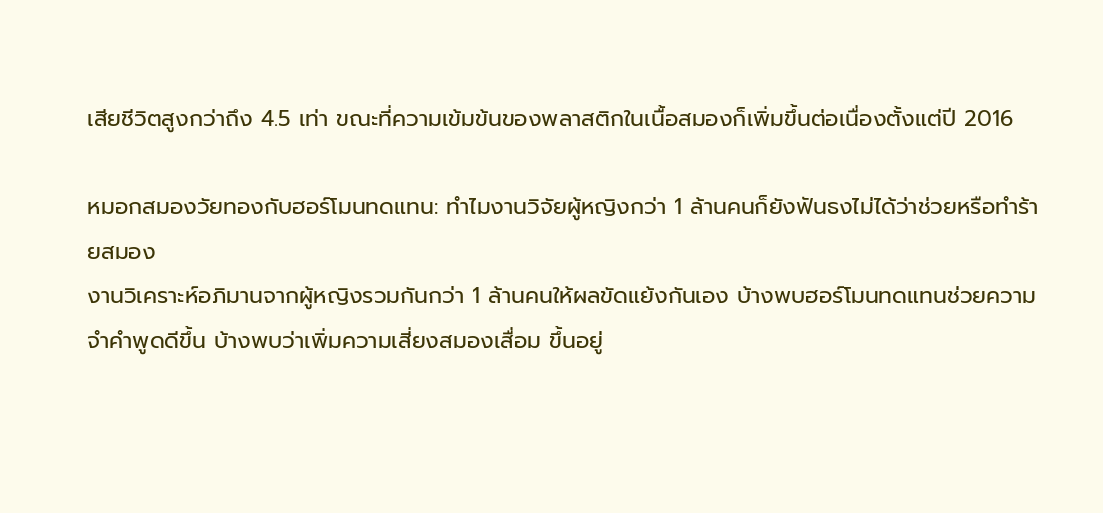เสียชีวิตสูงกว่าถึง 4.5 เท่า ขณะที่ความเข้มข้นของพลาสติกในเนื้อสมองก็เพิ่มขึ้นต่อเนื่องตั้งแต่ปี 2016

หมอกสมองวัยทองกับฮอร์โมนทดแทน: ทำไมงานวิจัยผู้หญิงกว่า 1 ล้านคนก็ยังฟันธงไม่ได้ว่าช่วยหรือทำร้ายสมอง
งานวิเคราะห์อภิมานจากผู้หญิงรวมกันกว่า 1 ล้านคนให้ผลขัดแย้งกันเอง บ้างพบฮอร์โมนทดแทนช่วยความจำคำพูดดีขึ้น บ้างพบว่าเพิ่มความเสี่ยงสมองเสื่อม ขึ้นอยู่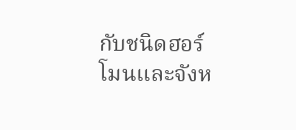กับชนิดฮอร์โมนและจังห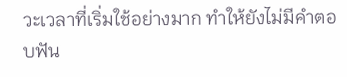วะเวลาที่เริ่มใช้อย่างมาก ทำให้ยังไม่มีคำตอบฟัน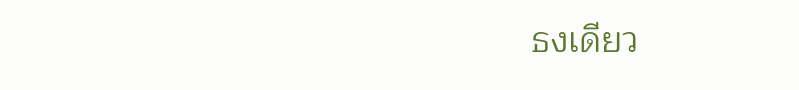ธงเดียว